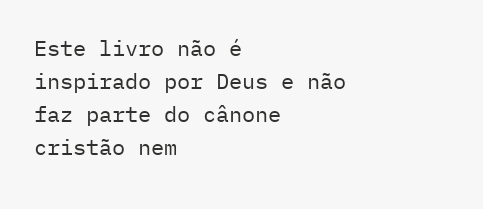Este livro não é inspirado por Deus e não faz parte do cânone cristão nem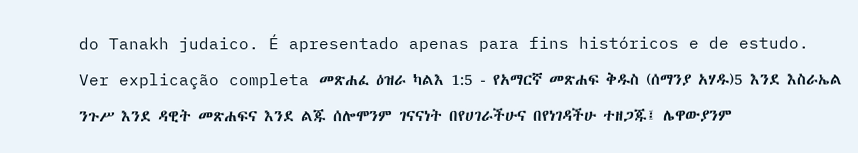do Tanakh judaico. É apresentado apenas para fins históricos e de estudo. Ver explicação completa መጽሐፈ ዕዝራ ካልእ 1:5 - የአማርኛ መጽሐፍ ቅዱስ (ሰማንያ አሃዱ)5 እንደ እስራኤል ንጉሥ እንደ ዳዊት መጽሐፍና እንደ ልጁ ሰሎሞንም ገናናነት በየሀገራችሁና በየነገዳችሁ ተዘጋጁ፤ ሌዋውያንም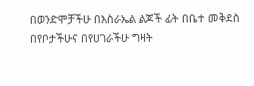በወንድሞቻችሁ በእስራኤል ልጆች ፊት በቤተ መቅደስ በየቦታችሁና በየሀገራችሁ ግዛት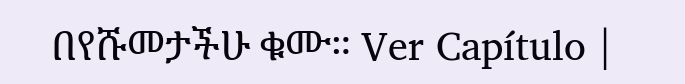በየሹመታችሁ ቁሙ። Ver Capítulo |